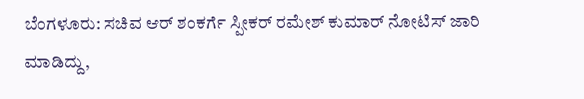ಬೆಂಗಳೂರು: ಸಚಿವ ಆರ್ ಶಂಕರ್ಗೆ ಸ್ಪೀಕರ್ ರಮೇಶ್ ಕುಮಾರ್ ನೋಟಿಸ್ ಜಾರಿ ಮಾಡಿದ್ದು,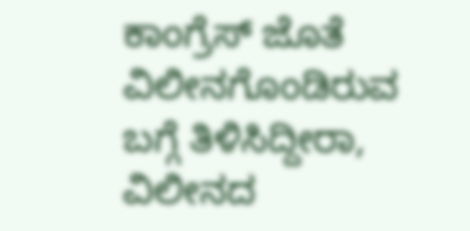ಕಾಂಗ್ರೆಸ್ ಜೊತೆ ವಿಲೀನಗೊಂಡಿರುವ ಬಗ್ಗೆ ತಿಳಿಸಿದ್ದೀರಾ, ವಿಲೀನದ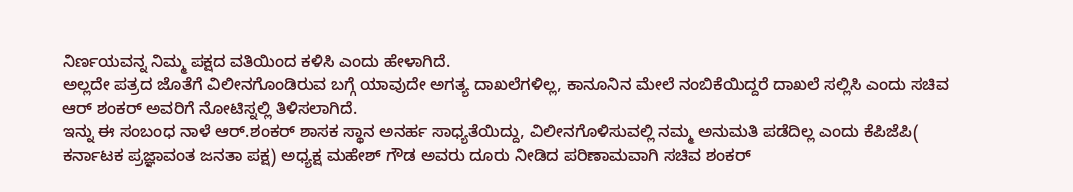ನಿರ್ಣಯವನ್ನ ನಿಮ್ಮ ಪಕ್ಷದ ವತಿಯಿಂದ ಕಳಿಸಿ ಎಂದು ಹೇಳಾಗಿದೆ.
ಅಲ್ಲದೇ ಪತ್ರದ ಜೊತೆಗೆ ವಿಲೀನಗೊಂಡಿರುವ ಬಗ್ಗೆ ಯಾವುದೇ ಅಗತ್ಯ ದಾಖಲೆಗಳಿಲ್ಲ, ಕಾನೂನಿನ ಮೇಲೆ ನಂಬಿಕೆಯಿದ್ದರೆ ದಾಖಲೆ ಸಲ್ಲಿಸಿ ಎಂದು ಸಚಿವ ಆರ್ ಶಂಕರ್ ಅವರಿಗೆ ನೋಟಿಸ್ನಲ್ಲಿ ತಿಳಿಸಲಾಗಿದೆ.
ಇನ್ನು ಈ ಸಂಬಂಧ ನಾಳೆ ಆರ್.ಶಂಕರ್ ಶಾಸಕ ಸ್ಥಾನ ಅನರ್ಹ ಸಾಧ್ಯತೆಯಿದ್ದು, ವಿಲೀನಗೊಳಿಸುವಲ್ಲಿ ನಮ್ಮ ಅನುಮತಿ ಪಡೆದಿಲ್ಲ ಎಂದು ಕೆಪಿಜೆಪಿ( ಕರ್ನಾಟಕ ಪ್ರಜ್ಞಾವಂತ ಜನತಾ ಪಕ್ಷ) ಅಧ್ಯಕ್ಷ ಮಹೇಶ್ ಗೌಡ ಅವರು ದೂರು ನೀಡಿದ ಪರಿಣಾಮವಾಗಿ ಸಚಿವ ಶಂಕರ್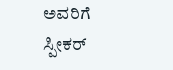ಅವರಿಗೆ ಸ್ಪೀಕರ್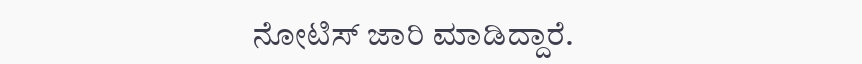ನೋಟಿಸ್ ಜಾರಿ ಮಾಡಿದ್ದಾರೆ.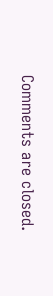Comments are closed.